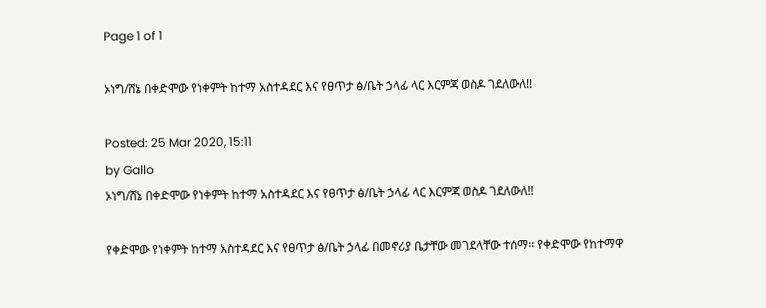Page 1 of 1

ኦነግ/ሸኔ በቀድሞው የነቀምት ከተማ አስተዳደር እና የፀጥታ ፅ/ቤት ኃላፊ ላር እርምጃ ወስዶ ገደለውለ!!

Posted: 25 Mar 2020, 15:11
by Gallo
ኦነግ/ሸኔ በቀድሞው የነቀምት ከተማ አስተዳደር እና የፀጥታ ፅ/ቤት ኃላፊ ላር እርምጃ ወስዶ ገደለውለ!!

የቀድሞው የነቀምት ከተማ አስተዳደር እና የፀጥታ ፅ/ቤት ኃላፊ በመኖሪያ ቤታቸው መገደላቸው ተሰማ፡፡ የቀድሞው የከተማዋ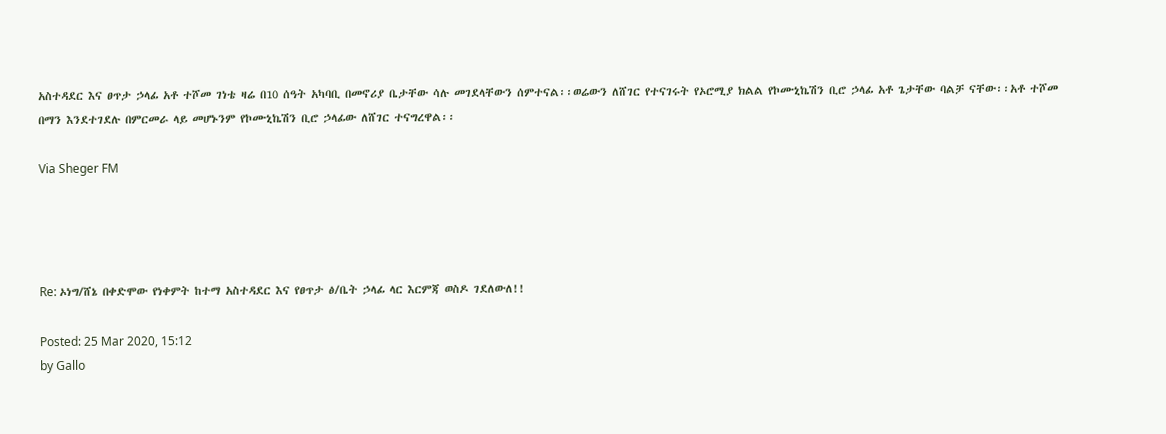አስተዳደር እና ፀጥታ ኃላፊ አቶ ተሾመ ገነቴ ዛሬ በ10 ሰዓት አካባቢ በመኖሪያ ቤታቸው ሳሉ መገደላቸውን ሰምተናል፡፡ወሬውን ለሸገር የተናገሩት የኦሮሚያ ክልል የኮሙኒኬሽን ቢሮ ኃላፊ አቶ ጌታቸው ባልቻ ናቸው፡፡አቶ ተሾመ በማን እንደተገደሉ በምርመራ ላይ መሆኑንም የኮሙኒኬሽን ቢሮ ኃላፊው ለሸገር ተናግረዋል፡፡

Via Sheger FM




Re: ኦነግ/ሸኔ በቀድሞው የነቀምት ከተማ አስተዳደር እና የፀጥታ ፅ/ቤት ኃላፊ ላር እርምጃ ወስዶ ገደለውለ!!

Posted: 25 Mar 2020, 15:12
by Gallo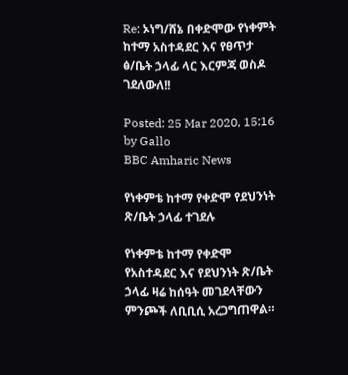Re: ኦነግ/ሸኔ በቀድሞው የነቀምት ከተማ አስተዳደር እና የፀጥታ ፅ/ቤት ኃላፊ ላር እርምጃ ወስዶ ገደለውለ!!

Posted: 25 Mar 2020, 15:16
by Gallo
BBC Amharic News

የነቀምቴ ከተማ የቀድሞ የደህንነት ጽ/ቤት ኃላፊ ተገደሉ

የነቀምቴ ከተማ የቀድሞ የአስተዳደር እና የደህንነት ጽ/ቤት ኃላፊ ዛሬ ከሰዓት መገደላቸውን ምንጮች ለቢቢሲ አረጋግጠዋል።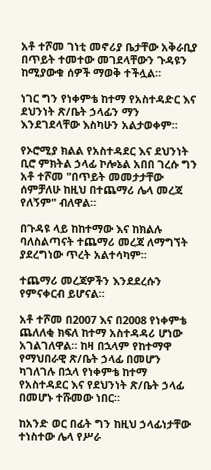አቶ ተሾመ ገነቲ መኖሪያ ቤታቸው አቅራቢያ በጥይት ተመተው መገደላቸውን ጉዳዩን ከሚያውቁ ሰዎች ማወቅ ተችሏል።

ነገር ግን የነቀምቴ ከተማ የአስተዳድር እና ደህንነት ጽ/ቤት ኃላፊን ማን እንደገደላቸው እስካሁን አልታወቀም።

የኦሮሚያ ክልል የአስተዳደር እና ደህንነት ቢሮ ምክትል ኃላፊ ኮሎኔል አበበ ገረሱ ግን አቶ ተሾመ "በጥይት መመታታቸው ሰምቻለሁ ከዚህ በተጨማሪ ሌላ መረጃ የለኝም" ብለዋል።

በጉዳዩ ላይ ከከተማው እና ከክልሉ ባለስልጣናት ተጨማሪ መረጃ ለማግኘት ያደረግነው ጥረት አልተሳካም።

ተጨማሪ መረጃዎችን እንደደረሱን የምናቀርብ ይሆናል።

አቶ ተሾመ በ2007 እና በ2008 የነቀምቴ ጨለለቂ ክፍለ ከተማ አስተዳዳሪ ሆነው አገልገለዋል። ከዛ በኋላም የከተማዋ የማህበራዊ ጽ/ቤት ኃላፊ በመሆን ካገለገሉ በኋላ የነቀምቴ ከተማ የአስተዳደር እና የደህንነት ጽ/ቤት ኃላፊ በመሆኑ ተሹመው ነበር።

ከአንድ ወር በፊት ግን ከዚህ ኃላፊነታቸው ተነስተው ሌላ የሥራ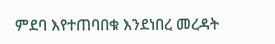ምደባ እየተጠባበቁ እንደነበረ መረዳት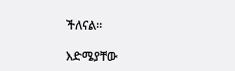ችለናል።

እድሜያቸው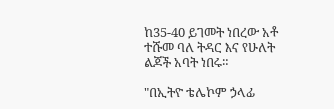ከ35-40 ይገመት ነበረው አቶ ተሹመ ባለ ትዳር እና የሁለት ልጆች አባት ነበሩ።

"በኢትዮ ቴሌኮም ኃላፊ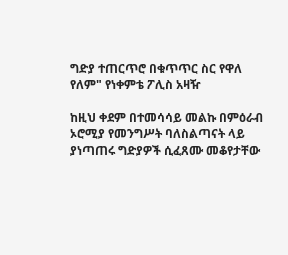ግድያ ተጠርጥሮ በቁጥጥር ስር የዋለ የለም" የነቀምቴ ፖሊስ አዛዥ

ከዚህ ቀደም በተመሳሳይ መልኩ በምዕራብ ኦሮሚያ የመንግሥት ባለስልጣናት ላይ ያነጣጠሩ ግድያዎች ሲፈጸሙ መቆየታቸው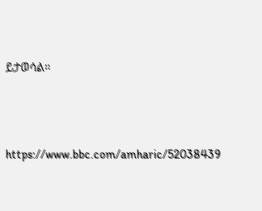ይታወሳል።




https://www.bbc.com/amharic/52038439